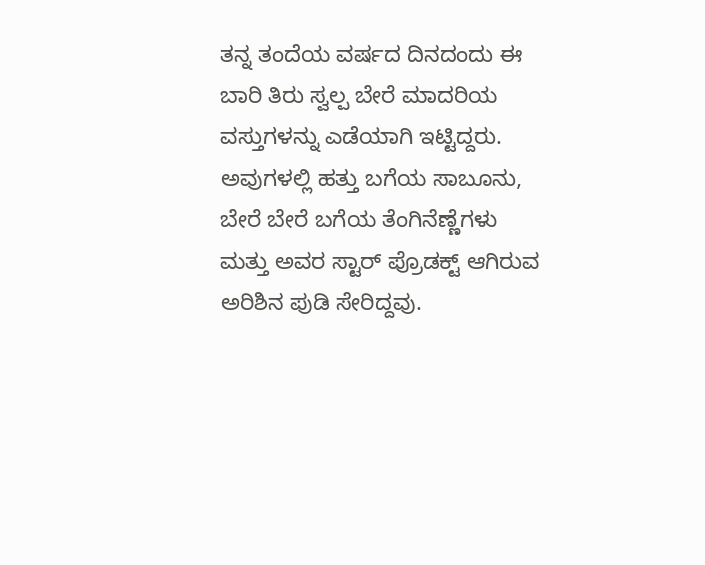ತನ್ನ ತಂದೆಯ ವರ್ಷದ ದಿನದಂದು ಈ ಬಾರಿ ತಿರು ಸ್ವಲ್ಪ ಬೇರೆ ಮಾದರಿಯ ವಸ್ತುಗಳನ್ನು ಎಡೆಯಾಗಿ ಇಟ್ಟಿದ್ದರು. ಅವುಗಳಲ್ಲಿ ಹತ್ತು ಬಗೆಯ ಸಾಬೂನು, ಬೇರೆ ಬೇರೆ ಬಗೆಯ ತೆಂಗಿನೆಣ್ಣೆಗಳು ಮತ್ತು ಅವರ ಸ್ಟಾರ್ ಪ್ರೊಡಕ್ಟ್ ಆಗಿರುವ ಅರಿಶಿನ ಪುಡಿ ಸೇರಿದ್ದವು.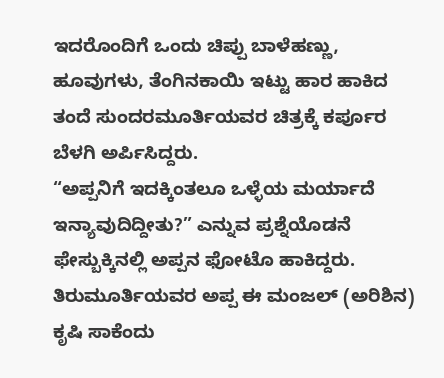ಇದರೊಂದಿಗೆ ಒಂದು ಚಿಪ್ಪು ಬಾಳೆಹಣ್ಣು, ಹೂವುಗಳು, ತೆಂಗಿನಕಾಯಿ ಇಟ್ಟು ಹಾರ ಹಾಕಿದ ತಂದೆ ಸುಂದರಮೂರ್ತಿಯವರ ಚಿತ್ರಕ್ಕೆ ಕರ್ಪೂರ ಬೆಳಗಿ ಅರ್ಪಿಸಿದ್ದರು.
“ಅಪ್ಪನಿಗೆ ಇದಕ್ಕಿಂತಲೂ ಒಳ್ಳೆಯ ಮರ್ಯಾದೆ ಇನ್ಯಾವುದಿದ್ದೀತು?” ಎನ್ನುವ ಪ್ರಶ್ನೆಯೊಡನೆ ಫೇಸ್ಬುಕ್ಕಿನಲ್ಲಿ ಅಪ್ಪನ ಫೋಟೊ ಹಾಕಿದ್ದರು. ತಿರುಮೂರ್ತಿಯವರ ಅಪ್ಪ ಈ ಮಂಜಲ್ (ಅರಿಶಿನ) ಕೃಷಿ ಸಾಕೆಂದು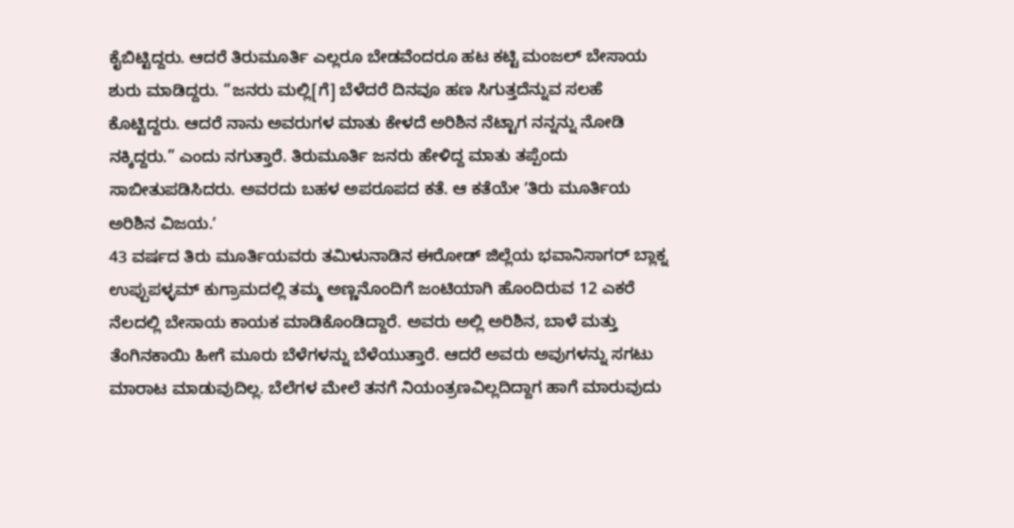ಕೈಬಿಟ್ಟಿದ್ದರು. ಆದರೆ ತಿರುಮೂರ್ತಿ ಎಲ್ಲರೂ ಬೇಡವೆಂದರೂ ಹಟ ಕಟ್ಟಿ ಮಂಜಲ್ ಬೇಸಾಯ ಶುರು ಮಾಡಿದ್ದರು. “ಜನರು ಮಲ್ಲಿ[ಗೆ] ಬೆಳೆದರೆ ದಿನವೂ ಹಣ ಸಿಗುತ್ತದೆನ್ನುವ ಸಲಹೆ ಕೊಟ್ಟಿದ್ದರು. ಆದರೆ ನಾನು ಅವರುಗಳ ಮಾತು ಕೇಳದೆ ಅರಿಶಿನ ನೆಟ್ಟಾಗ ನನ್ನನ್ನು ನೋಡಿ ನಕ್ಕಿದ್ದರು.” ಎಂದು ನಗುತ್ತಾರೆ. ತಿರುಮೂರ್ತಿ ಜನರು ಹೇಳಿದ್ದ ಮಾತು ತಪ್ಪೆಂದು ಸಾಬೀತುಪಡಿಸಿದರು. ಅವರದು ಬಹಳ ಅಪರೂಪದ ಕತೆ. ಆ ಕತೆಯೇ ʼತಿರು ಮೂರ್ತಿಯ ಅರಿಶಿನ ವಿಜಯ.ʼ
43 ವರ್ಷದ ತಿರು ಮೂರ್ತಿಯವರು ತಮಿಳುನಾಡಿನ ಈರೋಡ್ ಜಿಲ್ಲೆಯ ಭವಾನಿಸಾಗರ್ ಬ್ಲಾಕ್ನ ಉಪ್ಪುಪಳ್ಳಮ್ ಕುಗ್ರಾಮದಲ್ಲಿ ತಮ್ಮ ಅಣ್ಣನೊಂದಿಗೆ ಜಂಟಿಯಾಗಿ ಹೊಂದಿರುವ 12 ಎಕರೆ ನೆಲದಲ್ಲಿ ಬೇಸಾಯ ಕಾಯಕ ಮಾಡಿಕೊಂಡಿದ್ದಾರೆ. ಅವರು ಅಲ್ಲಿ ಅರಿಶಿನ, ಬಾಳೆ ಮತ್ತು ತೆಂಗಿನಕಾಯಿ ಹೀಗೆ ಮೂರು ಬೆಳೆಗಳನ್ನು ಬೆಳೆಯುತ್ತಾರೆ. ಆದರೆ ಅವರು ಅವುಗಳನ್ನು ಸಗಟು ಮಾರಾಟ ಮಾಡುವುದಿಲ್ಲ. ಬೆಲೆಗಳ ಮೇಲೆ ತನಗೆ ನಿಯಂತ್ರಣವಿಲ್ಲದಿದ್ದಾಗ ಹಾಗೆ ಮಾರುವುದು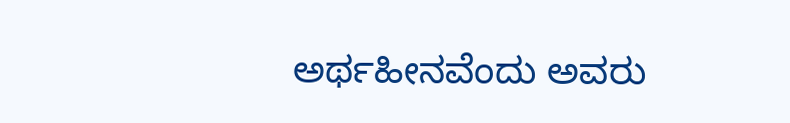ಅರ್ಥಹೀನವೆಂದು ಅವರು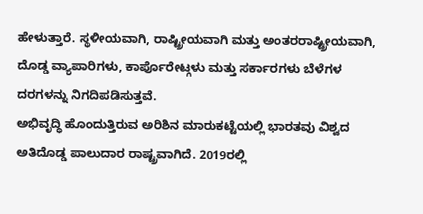ಹೇಳುತ್ತಾರೆ. ಸ್ಥಳೀಯವಾಗಿ, ರಾಷ್ಟ್ರೀಯವಾಗಿ ಮತ್ತು ಅಂತರರಾಷ್ಟ್ರೀಯವಾಗಿ, ದೊಡ್ಡ ವ್ಯಾಪಾರಿಗಳು, ಕಾರ್ಪೊರೇಟ್ಗಳು ಮತ್ತು ಸರ್ಕಾರಗಳು ಬೆಳೆಗಳ ದರಗಳನ್ನು ನಿಗದಿಪಡಿಸುತ್ತವೆ.
ಅಭಿವೃದ್ಧಿ ಹೊಂದುತ್ತಿರುವ ಅರಿಶಿನ ಮಾರುಕಟ್ಟೆಯಲ್ಲಿ ಭಾರತವು ವಿಶ್ವದ ಅತಿದೊಡ್ಡ ಪಾಲುದಾರ ರಾಷ್ಟ್ರವಾಗಿದೆ. 2019ರಲ್ಲಿ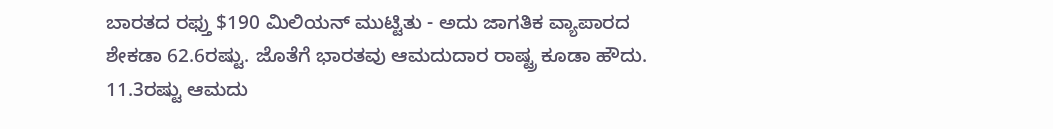ಬಾರತದ ರಫ್ತು $190 ಮಿಲಿಯನ್ ಮುಟ್ಟಿತು - ಅದು ಜಾಗತಿಕ ವ್ಯಾಪಾರದ ಶೇಕಡಾ 62.6ರಷ್ಟು. ಜೊತೆಗೆ ಭಾರತವು ಆಮದುದಾರ ರಾಷ್ಟ್ರ ಕೂಡಾ ಹೌದು. 11.3ರಷ್ಟು ಆಮದು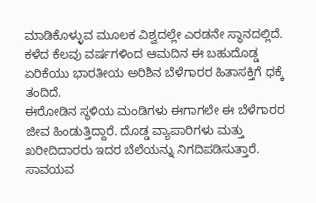ಮಾಡಿಕೊಳ್ಳುವ ಮೂಲಕ ವಿಶ್ವದಲ್ಲೇ ಎರಡನೇ ಸ್ಥಾನದಲ್ಲಿದೆ. ಕಳೆದ ಕೆಲವು ವರ್ಷಗಳಿಂದ ಆಮದಿನ ಈ ಬಹುದೊಡ್ಡ ಏರಿಕೆಯು ಭಾರತೀಯ ಅರಿಶಿನ ಬೆಳೆಗಾರರ ಹಿತಾಸಕ್ತಿಗೆ ಧಕ್ಕೆ ತಂದಿದೆ.
ಈರೋಡಿನ ಸ್ಥಳಿಯ ಮಂಡಿಗಳು ಈಗಾಗಲೇ ಈ ಬೆಳೆಗಾರರ ಜೀವ ಹಿಂಡುತ್ತಿದ್ದಾರೆ. ದೊಡ್ಡ ವ್ಯಾಪಾರಿಗಳು ಮತ್ತು ಖರೀದಿದಾರರು ಇದರ ಬೆಲೆಯನ್ನು ನಿಗದಿಪಡಿಸುತ್ತಾರೆ. ಸಾವಯವ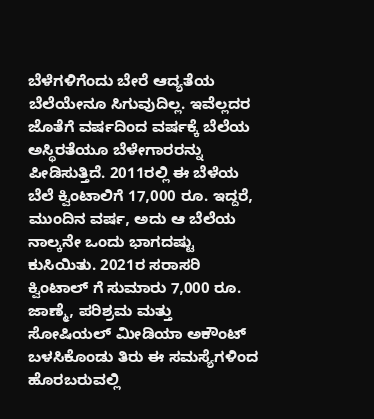ಬೆಳೆಗಳಿಗೆಂದು ಬೇರೆ ಆದ್ಯತೆಯ ಬೆಲೆಯೇನೂ ಸಿಗುವುದಿಲ್ಲ. ಇವೆಲ್ಲದರ ಜೊತೆಗೆ ವರ್ಷದಿಂದ ವರ್ಷಕ್ಕೆ ಬೆಲೆಯ ಅಸ್ಥಿರತೆಯೂ ಬೆಳೇಗಾರರನ್ನು ಪೀಡಿಸುತ್ತಿದೆ. 2011ರಲ್ಲಿ ಈ ಬೆಳೆಯ ಬೆಲೆ ಕ್ವಿಂಟಾಲಿಗೆ 17,000 ರೂ. ಇದ್ದರೆ, ಮುಂದಿನ ವರ್ಷ, ಅದು ಆ ಬೆಲೆಯ ನಾಲ್ಕನೇ ಒಂದು ಭಾಗದಷ್ಟು ಕುಸಿಯಿತು. 2021ರ ಸರಾಸರಿ ಕ್ವಿಂಟಾಲ್ ಗೆ ಸುಮಾರು 7,000 ರೂ.
ಜಾಣ್ಮೆ, ಪರಿಶ್ರಮ ಮತ್ತು ಸೋಷಿಯಲ್ ಮೀಡಿಯಾ ಅಕೌಂಟ್ ಬಳಸಿಕೊಂಡು ತಿರು ಈ ಸಮಸ್ಯೆಗಳಿಂದ ಹೊರಬರುವಲ್ಲಿ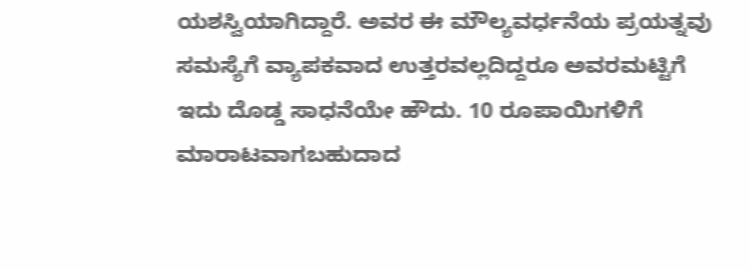ಯಶಸ್ವಿಯಾಗಿದ್ದಾರೆ. ಅವರ ಈ ಮೌಲ್ಯವರ್ಧನೆಯ ಪ್ರಯತ್ನವು ಸಮಸ್ಯೆಗೆ ವ್ಯಾಪಕವಾದ ಉತ್ತರವಲ್ಲದಿದ್ದರೂ ಅವರಮಟ್ಟಿಗೆ ಇದು ದೊಡ್ಡ ಸಾಧನೆಯೇ ಹೌದು. 10 ರೂಪಾಯಿಗಳಿಗೆ ಮಾರಾಟವಾಗಬಹುದಾದ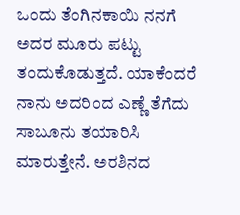ಒಂದು ತೆಂಗಿನಕಾಯಿ ನನಗೆ ಅದರ ಮೂರು ಪಟ್ಟು ತಂದುಕೊಡುತ್ತದೆ. ಯಾಕೆಂದರೆ ನಾನು ಅದರಿಂದ ಎಣ್ಣೆ ತೆಗೆದು ಸಾಬೂನು ತಯಾರಿಸಿ ಮಾರುತ್ತೇನೆ. ಅರಶಿನದ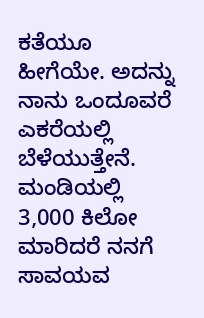ಕತೆಯೂ ಹೀಗೆಯೇ. ಅದನ್ನು ನಾನು ಒಂದೂವರೆ ಎಕರೆಯಲ್ಲಿ ಬೆಳೆಯುತ್ತೇನೆ. ಮಂಡಿಯಲ್ಲಿ 3,000 ಕಿಲೋ ಮಾರಿದರೆ ನನಗೆ ಸಾವಯವ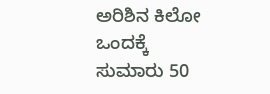ಅರಿಶಿನ ಕಿಲೋ ಒಂದಕ್ಕೆ ಸುಮಾರು 50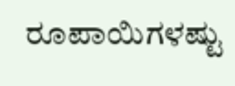ರೂಪಾಯಿಗಳಷ್ಟು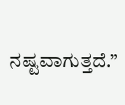ನಷ್ಟವಾಗುತ್ತದೆ.”